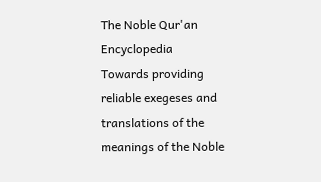The Noble Qur'an Encyclopedia
Towards providing reliable exegeses and translations of the meanings of the Noble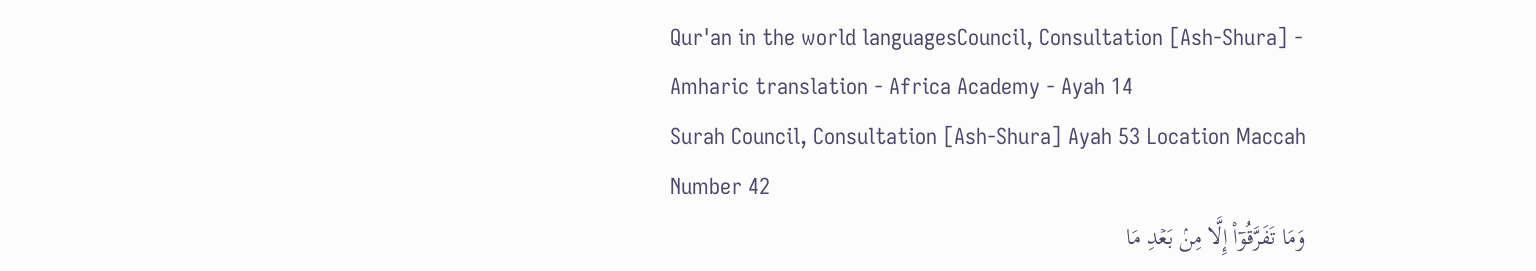Qur'an in the world languagesCouncil, Consultation [Ash-Shura] - Amharic translation - Africa Academy - Ayah 14
Surah Council, Consultation [Ash-Shura] Ayah 53 Location Maccah Number 42
وَمَا تَفَرَّقُوٓاْ إِلَّا مِنۢ بَعۡدِ مَا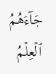جَآءَهُمُ ٱلۡعِلۡمُ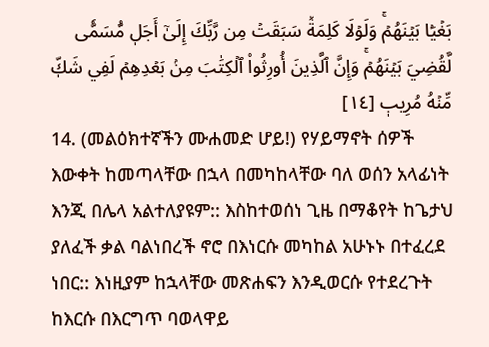بَغۡيَۢا بَيۡنَهُمۡۚ وَلَوۡلَا كَلِمَةٞ سَبَقَتۡ مِن رَّبِّكَ إِلَىٰٓ أَجَلٖ مُّسَمّٗى لَّقُضِيَ بَيۡنَهُمۡۚ وَإِنَّ ٱلَّذِينَ أُورِثُواْ ٱلۡكِتَٰبَ مِنۢ بَعۡدِهِمۡ لَفِي شَكّٖ مِّنۡهُ مُرِيبٖ [١٤]
14. (መልዕክተኛችን ሙሐመድ ሆይ!) የሃይማኖት ሰዎች እውቀት ከመጣላቸው በኋላ በመካከላቸው ባለ ወሰን አላፊነት እንጂ በሌላ አልተለያዩም:: እስከተወሰነ ጊዜ በማቆየት ከጌታህ ያለፈች ቃል ባልነበረች ኖሮ በእነርሱ መካከል አሁኑኑ በተፈረደ ነበር:: እነዚያም ከኋላቸው መጽሐፍን እንዲወርሱ የተደረጉት ከእርሱ በእርግጥ ባወላዋይ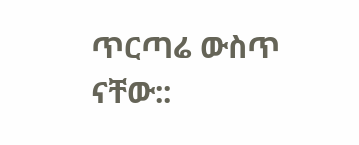ጥርጣሬ ውስጥ ናቸው::